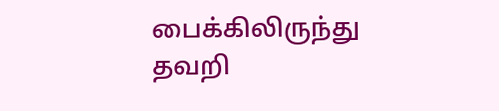பைக்கிலிருந்து தவறி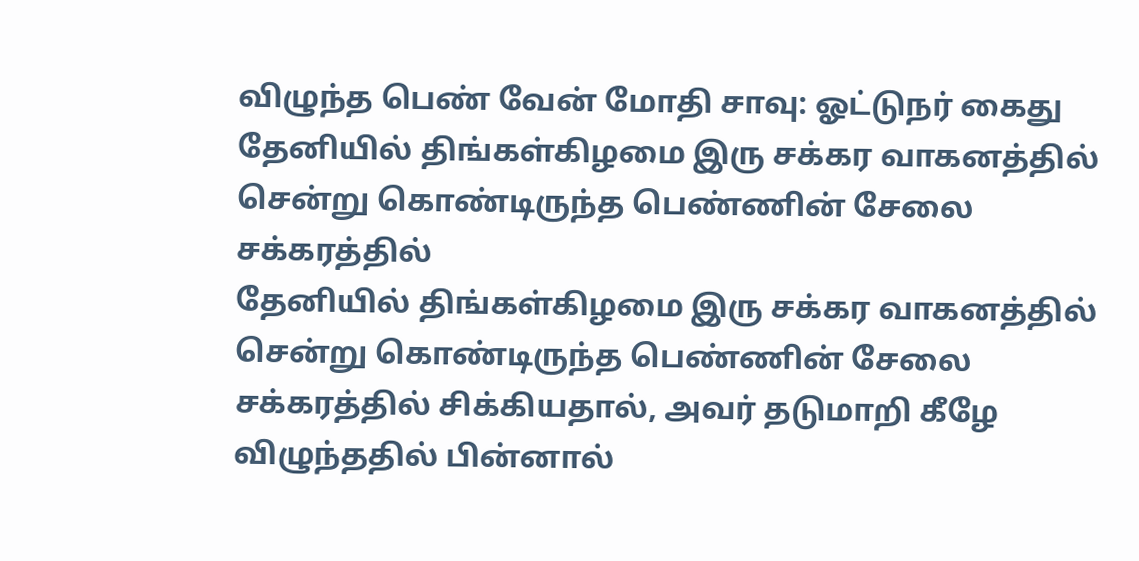விழுந்த பெண் வேன் மோதி சாவு: ஓட்டுநர் கைது
தேனியில் திங்கள்கிழமை இரு சக்கர வாகனத்தில் சென்று கொண்டிருந்த பெண்ணின் சேலை சக்கரத்தில்
தேனியில் திங்கள்கிழமை இரு சக்கர வாகனத்தில் சென்று கொண்டிருந்த பெண்ணின் சேலை சக்கரத்தில் சிக்கியதால், அவர் தடுமாறி கீழே விழுந்ததில் பின்னால்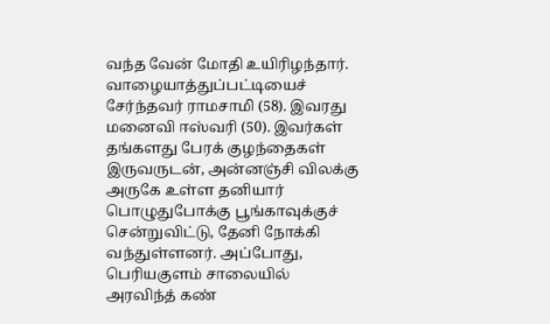வந்த வேன் மோதி உயிரிழந்தார்.
வாழையாத்துப்பட்டியைச் சேர்ந்தவர் ராமசாமி (58). இவரது மனைவி ஈஸ்வரி (50). இவர்கள் தங்களது பேரக் குழந்தைகள் இருவருடன், அன்னஞ்சி விலக்கு அருகே உள்ள தனியார் பொழுதுபோக்கு பூங்காவுக்குச் சென்றுவிட்டு, தேனி நோக்கி வந்துள்ளனர். அப்போது, பெரியகுளம் சாலையில் அரவிந்த் கண்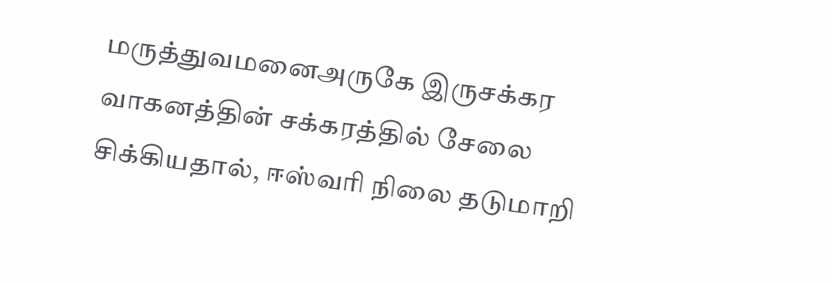மருத்துவமனைஅருகே இருசக்கர வாகனத்தின் சக்கரத்தில் சேலை சிக்கியதால், ஈஸ்வரி நிலை தடுமாறி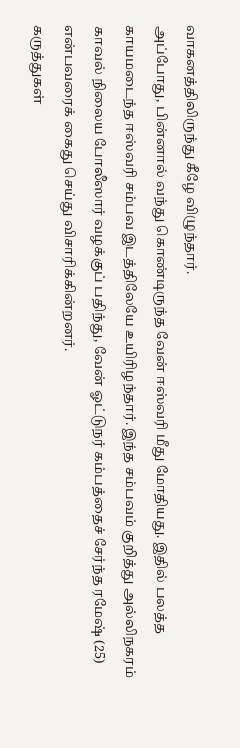வாகனத்திலிருந்து கீழே விழுந்தார்.
அப்போது, பின்னால் வந்து கொண்டிருந்த வேன் ஈஸ்வரி மீது மோதியது. இதில் பலத்த காயமடைந்த ஈஸ்வரி சம்பவ இடத்திலேயே உயிரிழந்தார். இந்த சம்பவம் குறித்து அல்லிநகரம் காவல் நிலைய போலீஸார் வழக்குப் பதிந்து, வேன் ஓட்டுநர் கம்பத்தைச் சேர்ந்த ரமேஷ் (25) என்பவரைக் கைது செய்து விசாரிக்கின்றனர்.
கருத்துகள்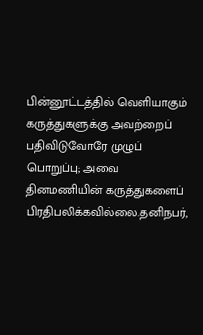பின்னூட்டத்தில் வெளியாகும் கருத்துகளுக்கு அவற்றைப் பதிவிடுவோரே முழுப் பொறுப்பு; அவை தினமணியின் கருத்துகளைப் பிரதிபலிக்கவில்லை.தனிநபர்,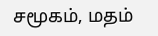சமூகம், மதம்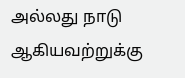அல்லது நாடு ஆகியவற்றுக்கு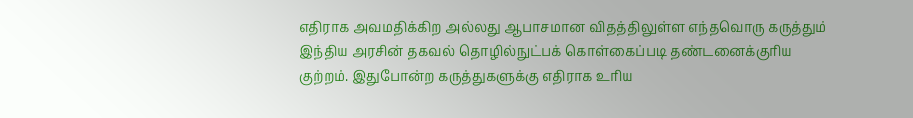எதிராக அவமதிக்கிற அல்லது ஆபாசமான விதத்திலுள்ள எந்தவொரு கருத்தும் இந்திய அரசின் தகவல் தொழில்நுட்பக் கொள்கைப்படி தண்டனைக்குரிய குற்றம். இதுபோன்ற கருத்துகளுக்கு எதிராக உரிய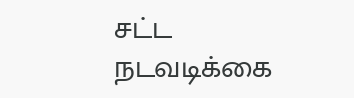சட்ட நடவடிக்கை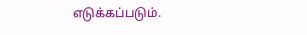எடுக்கப்படும்.